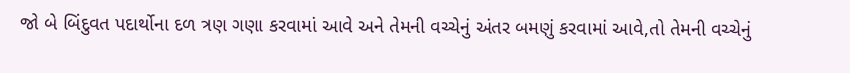જો બે બિંદુવત પદાર્થોના દળ ત્રણ ગણા કરવામાં આવે અને તેમની વચ્ચેનું અંતર બમણું કરવામાં આવે,તો તેમની વચ્ચેનું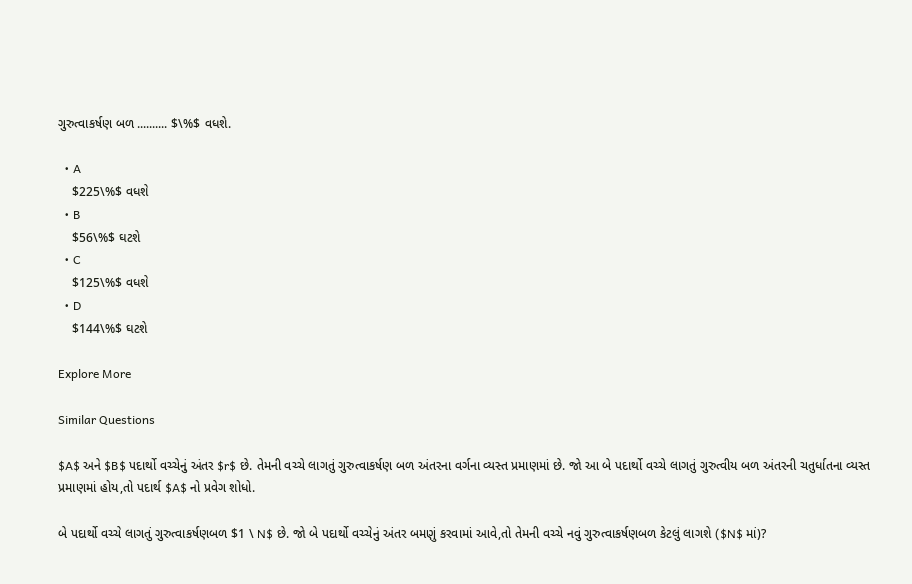ગુરુત્વાકર્ષણ બળ .......... $\%$ વધશે.

  • A
    $225\%$ વધશે
  • B
    $56\%$ ઘટશે
  • C
    $125\%$ વધશે
  • D
    $144\%$ ઘટશે

Explore More

Similar Questions

$A$ અને $B$ પદાર્થો વચ્ચેનું અંતર $r$ છે. તેમની વચ્ચે લાગતું ગુરુત્વાકર્ષણ બળ અંતરના વર્ગના વ્યસ્ત પ્રમાણમાં છે. જો આ બે પદાર્થો વચ્ચે લાગતું ગુરુત્વીય બળ અંતરની ચતુર્ધાતના વ્યસ્ત પ્રમાણમાં હોય,તો પદાર્થ $A$ નો પ્રવેગ શોધો.

બે પદાર્થો વચ્ચે લાગતું ગુરુત્વાકર્ષણબળ $1 \ N$ છે. જો બે પદાર્થો વચ્ચેનું અંતર બમણું કરવામાં આવે,તો તેમની વચ્ચે નવું ગુરુત્વાકર્ષણબળ કેટલું લાગશે ($N$ માં)?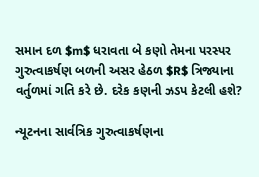સમાન દળ $m$ ધરાવતા બે કણો તેમના પરસ્પર ગુરુત્વાકર્ષણ બળની અસર હેઠળ $R$ ત્રિજ્યાના વર્તુળમાં ગતિ કરે છે. દરેક કણની ઝડપ કેટલી હશે?

ન્યૂટનના સાર્વત્રિક ગુરુત્વાકર્ષણના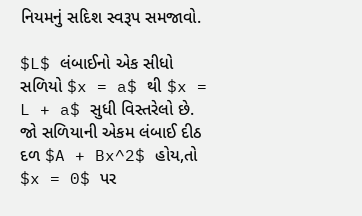નિયમનું સદિશ સ્વરૂપ સમજાવો.

$L$ લંબાઈનો એક સીધો સળિયો $x = a$ થી $x = L + a$ સુધી વિસ્તરેલો છે. જો સળિયાની એકમ લંબાઈ દીઠ દળ $A + Bx^2$ હોય,તો $x = 0$ પર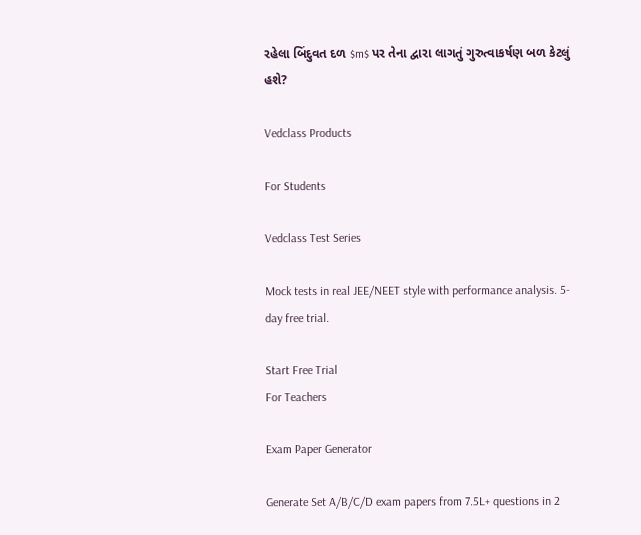રહેલા બિંદુવત દળ $m$ પર તેના દ્વારા લાગતું ગુરુત્વાકર્ષણ બળ કેટલું હશે?

Vedclass Products

For Students

Vedclass Test Series

Mock tests in real JEE/NEET style with performance analysis. 5-day free trial.

Start Free Trial
For Teachers

Exam Paper Generator

Generate Set A/B/C/D exam papers from 7.5L+ questions in 2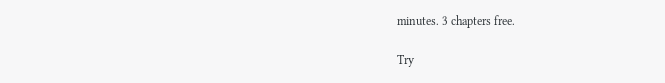minutes. 3 chapters free.

Try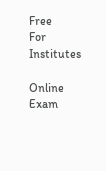Free
For Institutes

Online Exam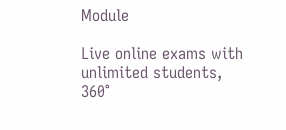Module

Live online exams with unlimited students, 360°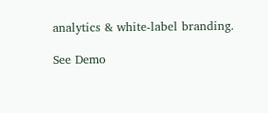analytics & white-label branding.

See Demo